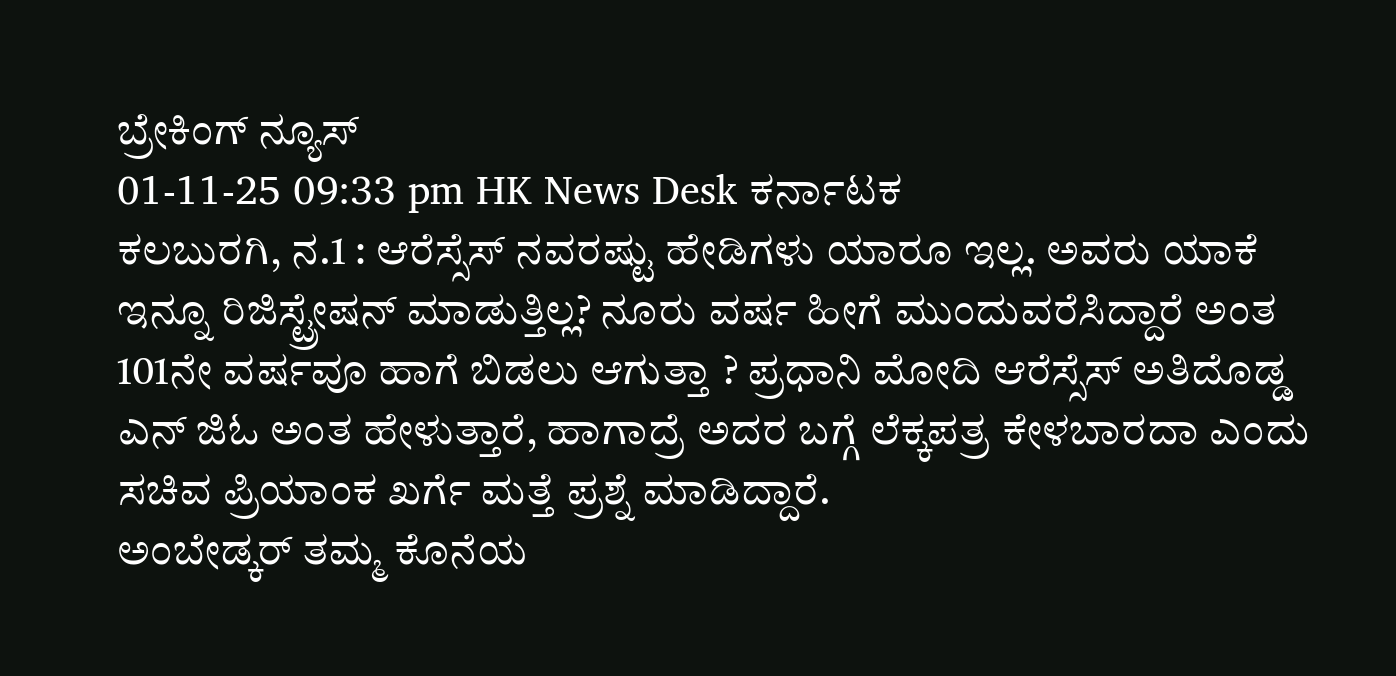ಬ್ರೇಕಿಂಗ್ ನ್ಯೂಸ್
01-11-25 09:33 pm HK News Desk ಕರ್ನಾಟಕ
ಕಲಬುರಗಿ, ನ.1 : ಆರೆಸ್ಸೆಸ್ ನವರಷ್ಟು ಹೇಡಿಗಳು ಯಾರೂ ಇಲ್ಲ. ಅವರು ಯಾಕೆ ಇನ್ನೂ ರಿಜಿಸ್ಟ್ರೇಷನ್ ಮಾಡುತ್ತಿಲ್ಲ? ನೂರು ವರ್ಷ ಹೀಗೆ ಮುಂದುವರೆಸಿದ್ದಾರೆ ಅಂತ 101ನೇ ವರ್ಷವೂ ಹಾಗೆ ಬಿಡಲು ಆಗುತ್ತಾ ? ಪ್ರಧಾನಿ ಮೋದಿ ಆರೆಸ್ಸೆಸ್ ಅತಿದೊಡ್ಡ ಎನ್ ಜಿಓ ಅಂತ ಹೇಳುತ್ತಾರೆ, ಹಾಗಾದ್ರೆ ಅದರ ಬಗ್ಗೆ ಲೆಕ್ಕಪತ್ರ ಕೇಳಬಾರದಾ ಎಂದು ಸಚಿವ ಪ್ರಿಯಾಂಕ ಖರ್ಗೆ ಮತ್ತೆ ಪ್ರಶ್ನೆ ಮಾಡಿದ್ದಾರೆ.
ಅಂಬೇಡ್ಕರ್ ತಮ್ಮ ಕೊನೆಯ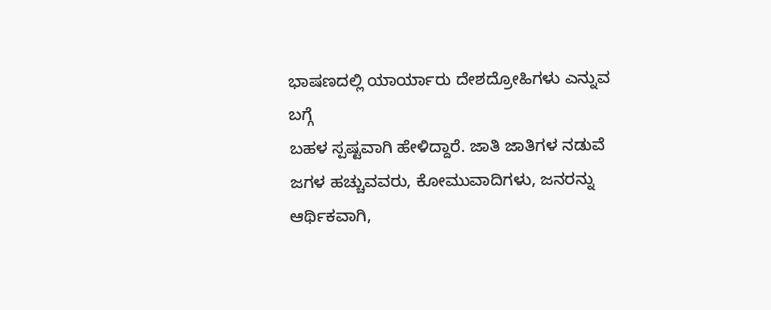ಭಾಷಣದಲ್ಲಿ ಯಾರ್ಯಾರು ದೇಶದ್ರೋಹಿಗಳು ಎನ್ನುವ ಬಗ್ಗೆ
ಬಹಳ ಸ್ಪಷ್ಟವಾಗಿ ಹೇಳಿದ್ದಾರೆ. ಜಾತಿ ಜಾತಿಗಳ ನಡುವೆ ಜಗಳ ಹಚ್ಚುವವರು, ಕೋಮುವಾದಿಗಳು, ಜನರನ್ನು ಆರ್ಥಿಕವಾಗಿ,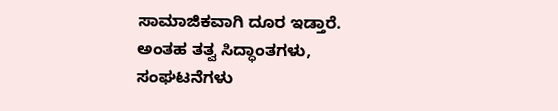ಸಾಮಾಜಿಕವಾಗಿ ದೂರ ಇಡ್ತಾರೆ. ಅಂತಹ ತತ್ವ ಸಿದ್ಧಾಂತಗಳು, ಸಂಘಟನೆಗಳು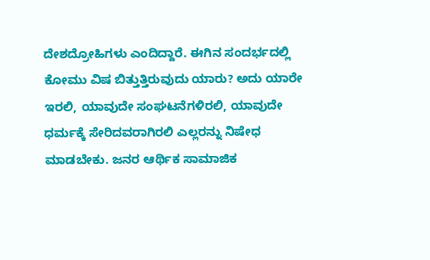ದೇಶದ್ರೋಹಿಗಳು ಎಂದಿದ್ದಾರೆ. ಈಗಿನ ಸಂದರ್ಭದಲ್ಲಿ ಕೋಮು ವಿಷ ಬಿತ್ತುತ್ತಿರುವುದು ಯಾರು? ಅದು ಯಾರೇ ಇರಲಿ, ಯಾವುದೇ ಸಂಘಟನೆಗಳಿರಲಿ, ಯಾವುದೇ ಧರ್ಮಕ್ಕೆ ಸೇರಿದವರಾಗಿರಲಿ ಎಲ್ಲರನ್ನು ನಿಷೇಧ ಮಾಡಬೇಕು. ಜನರ ಆರ್ಥಿಕ ಸಾಮಾಜಿಕ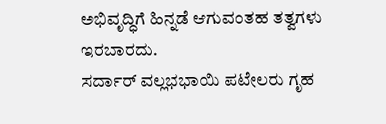ಅಭಿವೃದ್ಧಿಗೆ ಹಿನ್ನಡೆ ಆಗುವಂತಹ ತತ್ವಗಳು ಇರಬಾರದು.
ಸರ್ದಾರ್ ವಲ್ಲಭಭಾಯಿ ಪಟೇಲರು ಗೃಹ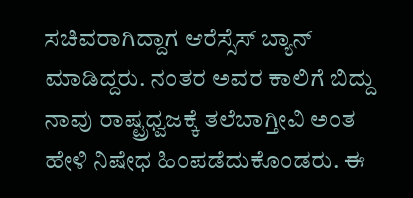ಸಚಿವರಾಗಿದ್ದಾಗ ಆರೆಸ್ಸೆಸ್ ಬ್ಯಾನ್ ಮಾಡಿದ್ದರು. ನಂತರ ಅವರ ಕಾಲಿಗೆ ಬಿದ್ದು ನಾವು ರಾಷ್ಟ್ರಧ್ವಜಕ್ಕೆ ತಲೆಬಾಗ್ತೀವಿ ಅಂತ ಹೇಳಿ ನಿಷೇಧ ಹಿಂಪಡೆದುಕೊಂಡರು. ಈ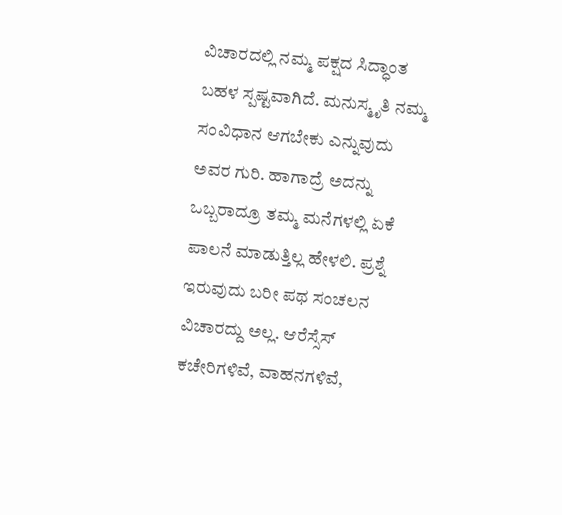ವಿಚಾರದಲ್ಲಿ ನಮ್ಮ ಪಕ್ಷದ ಸಿದ್ಧಾಂತ ಬಹಳ ಸ್ಪಷ್ಟವಾಗಿದೆ. ಮನುಸ್ಮೃತಿ ನಮ್ಮ ಸಂವಿಧಾನ ಆಗಬೇಕು ಎನ್ನುವುದು ಅವರ ಗುರಿ. ಹಾಗಾದ್ರೆ ಅದನ್ನು ಒಬ್ಬರಾದ್ರೂ ತಮ್ಮ ಮನೆಗಳಲ್ಲಿ ಏಕೆ ಪಾಲನೆ ಮಾಡುತ್ತಿಲ್ಲ ಹೇಳಲಿ. ಪ್ರಶ್ನೆ ಇರುವುದು ಬರೀ ಪಥ ಸಂಚಲನ ವಿಚಾರದ್ದು ಅಲ್ಲ. ಆರೆಸ್ಸೆಸ್ ಕಚೇರಿಗಳಿವೆ, ವಾಹನಗಳಿವೆ,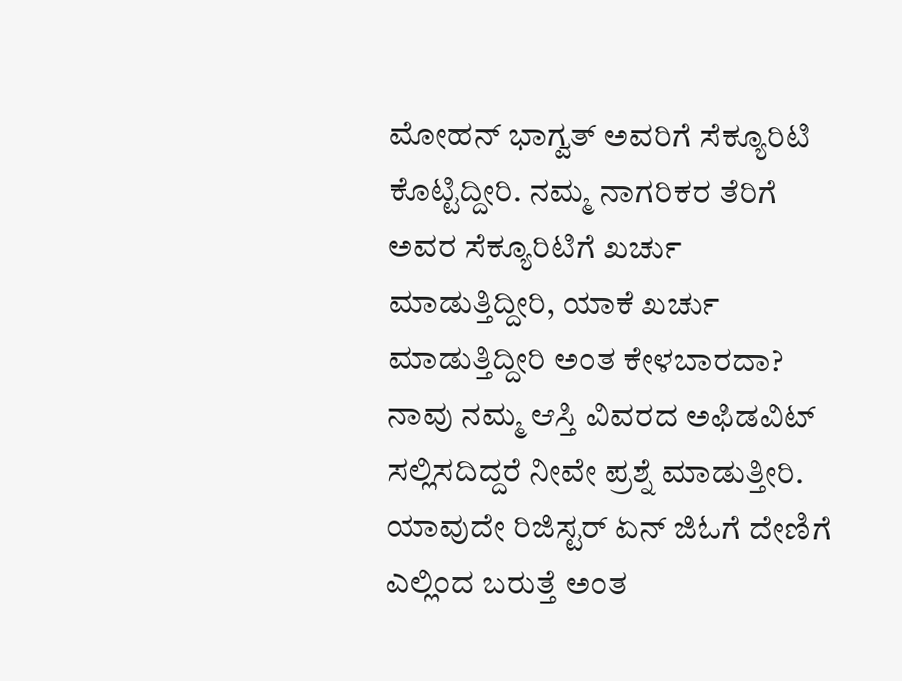ಮೋಹನ್ ಭಾಗ್ವತ್ ಅವರಿಗೆ ಸೆಕ್ಯೂರಿಟಿ ಕೊಟ್ಟಿದ್ದೀರಿ. ನಮ್ಮ ನಾಗರಿಕರ ತೆರಿಗೆ ಅವರ ಸೆಕ್ಯೂರಿಟಿಗೆ ಖರ್ಚು ಮಾಡುತ್ತಿದ್ದೀರಿ, ಯಾಕೆ ಖರ್ಚು ಮಾಡುತ್ತಿದ್ದೀರಿ ಅಂತ ಕೇಳಬಾರದಾ?
ನಾವು ನಮ್ಮ ಆಸ್ತಿ ವಿವರದ ಅಫಿಡವಿಟ್ ಸಲ್ಲಿಸದಿದ್ದರೆ ನೀವೇ ಪ್ರಶ್ನೆ ಮಾಡುತ್ತೀರಿ. ಯಾವುದೇ ರಿಜಿಸ್ಟರ್ ಏನ್ ಜಿಓಗೆ ದೇಣಿಗೆ ಎಲ್ಲಿಂದ ಬರುತ್ತೆ ಅಂತ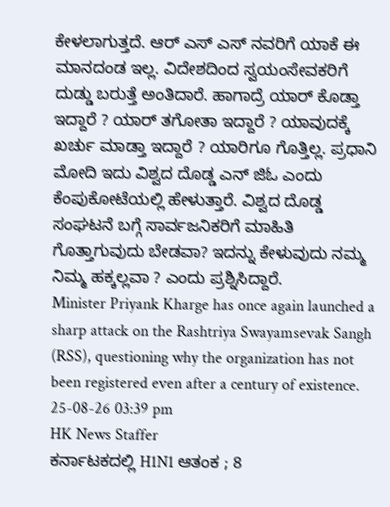ಕೇಳಲಾಗುತ್ತದೆ. ಆರ್ ಎಸ್ ಎಸ್ ನವರಿಗೆ ಯಾಕೆ ಈ ಮಾನದಂಡ ಇಲ್ಲ. ವಿದೇಶದಿಂದ ಸ್ವಯಂಸೇವಕರಿಗೆ ದುಡ್ಡು ಬರುತ್ತೆ ಅಂತಿದಾರೆ. ಹಾಗಾದ್ರೆ ಯಾರ್ ಕೊಡ್ತಾ ಇದ್ದಾರೆ ? ಯಾರ್ ತಗೋತಾ ಇದ್ದಾರೆ ? ಯಾವುದಕ್ಕೆ ಖರ್ಚು ಮಾಡ್ತಾ ಇದ್ದಾರೆ ? ಯಾರಿಗೂ ಗೊತ್ತಿಲ್ಲ. ಪ್ರಧಾನಿ ಮೋದಿ ಇದು ವಿಶ್ವದ ದೊಡ್ಡ ಎನ್ ಜಿಓ ಎಂದು ಕೆಂಪುಕೋಟೆಯಲ್ಲಿ ಹೇಳುತ್ತಾರೆ. ವಿಶ್ವದ ದೊಡ್ಡ ಸಂಘಟನೆ ಬಗ್ಗೆ ಸಾರ್ವಜನಿಕರಿಗೆ ಮಾಹಿತಿ ಗೊತ್ತಾಗುವುದು ಬೇಡವಾ? ಇದನ್ನು ಕೇಳುವುದು ನಮ್ಮ ನಿಮ್ಮ ಹಕ್ಕಲ್ಲವಾ ? ಎಂದು ಪ್ರಶ್ನಿಸಿದ್ದಾರೆ.
Minister Priyank Kharge has once again launched a sharp attack on the Rashtriya Swayamsevak Sangh (RSS), questioning why the organization has not been registered even after a century of existence.
25-08-26 03:39 pm
HK News Staffer
ಕರ್ನಾಟಕದಲ್ಲಿ H1N1 ಆತಂಕ ; 8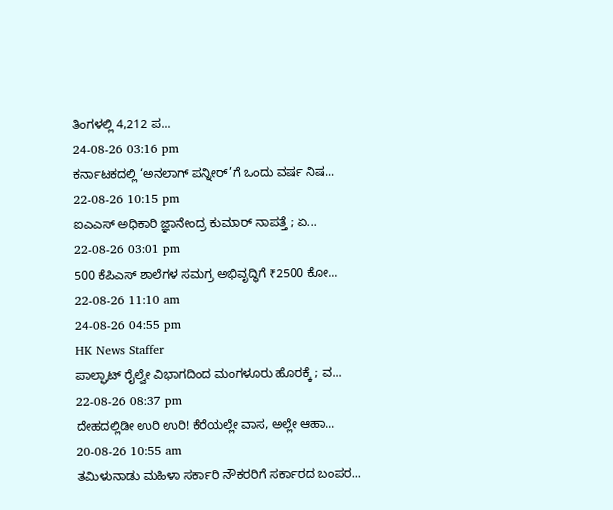ತಿಂಗಳಲ್ಲಿ 4,212 ಪ...
24-08-26 03:16 pm
ಕರ್ನಾಟಕದಲ್ಲಿ ‘ಅನಲಾಗ್ ಪನ್ನೀರ್’ಗೆ ಒಂದು ವರ್ಷ ನಿಷ...
22-08-26 10:15 pm
ಐಎಎಸ್ ಅಧಿಕಾರಿ ಜ್ಞಾನೇಂದ್ರ ಕುಮಾರ್ ನಾಪತ್ತೆ ; ಏ...
22-08-26 03:01 pm
500 ಕೆಪಿಎಸ್ ಶಾಲೆಗಳ ಸಮಗ್ರ ಅಭಿವೃದ್ಧಿಗೆ ₹2500 ಕೋ...
22-08-26 11:10 am
24-08-26 04:55 pm
HK News Staffer
ಪಾಲ್ಘಾಟ್ ರೈಲ್ವೇ ವಿಭಾಗದಿಂದ ಮಂಗಳೂರು ಹೊರಕ್ಕೆ ; ವ...
22-08-26 08:37 pm
ದೇಹದಲ್ಲಿಡೀ ಉರಿ ಉರಿ! ಕೆರೆಯಲ್ಲೇ ವಾಸ, ಅಲ್ಲೇ ಆಹಾ...
20-08-26 10:55 am
ತಮಿಳುನಾಡು ಮಹಿಳಾ ಸರ್ಕಾರಿ ನೌಕರರಿಗೆ ಸರ್ಕಾರದ ಬಂಪರ...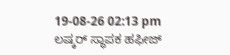19-08-26 02:13 pm
ಲಷ್ಕರ್ ಸ್ಥಾಪಕ ಹಫೀಜ್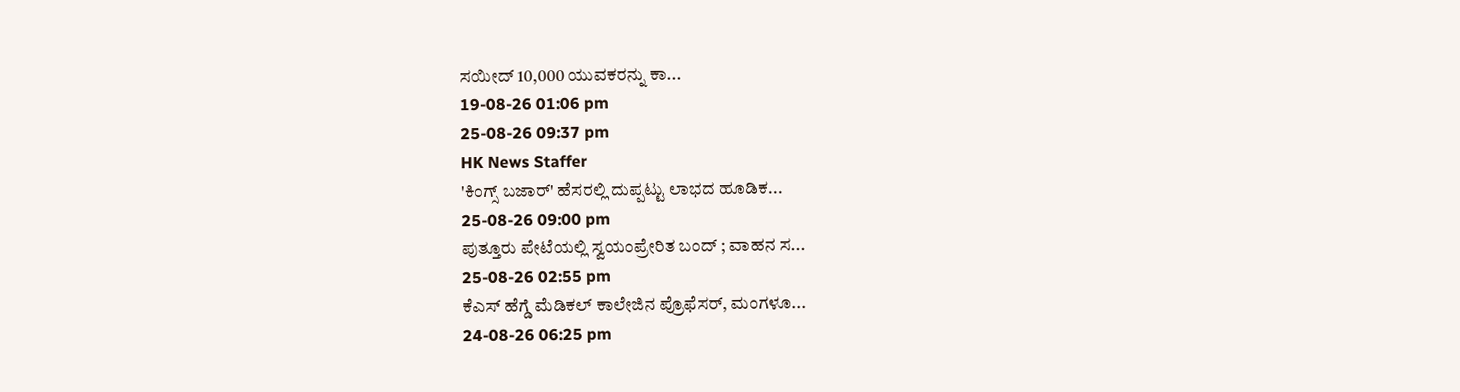ಸಯೀದ್ 10,000 ಯುವಕರನ್ನು ಕಾ...
19-08-26 01:06 pm
25-08-26 09:37 pm
HK News Staffer
'ಕಿಂಗ್ಸ್ ಬಜಾರ್' ಹೆಸರಲ್ಲಿ ದುಪ್ಪಟ್ಟು ಲಾಭದ ಹೂಡಿಕ...
25-08-26 09:00 pm
ಪುತ್ತೂರು ಪೇಟೆಯಲ್ಲಿ ಸ್ವಯಂಪ್ರೇರಿತ ಬಂದ್ ; ವಾಹನ ಸ...
25-08-26 02:55 pm
ಕೆಎಸ್ ಹೆಗ್ಡೆ ಮೆಡಿಕಲ್ ಕಾಲೇಜಿನ ಪ್ರೊಫೆಸರ್, ಮಂಗಳೂ...
24-08-26 06:25 pm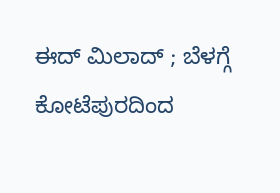ಈದ್ ಮಿಲಾದ್ ; ಬೆಳಗ್ಗೆ ಕೋಟೆಪುರದಿಂದ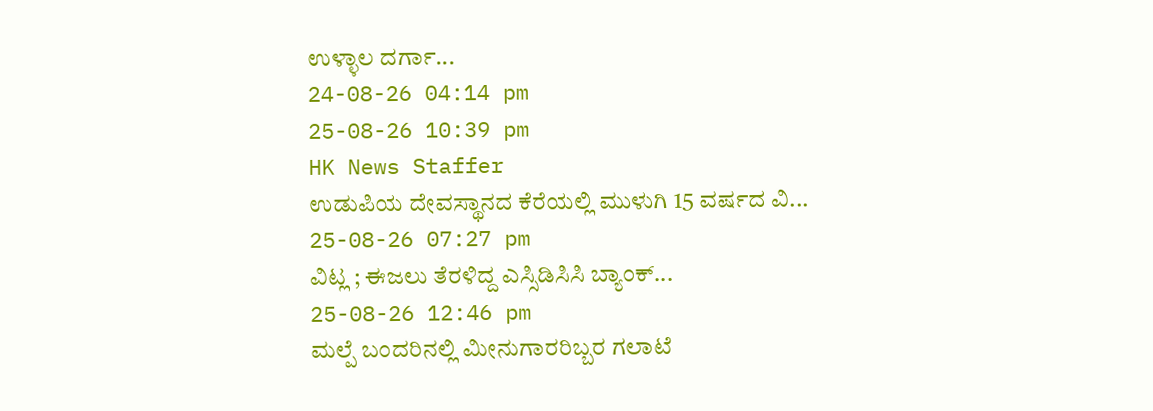ಉಳ್ಳಾಲ ದರ್ಗಾ...
24-08-26 04:14 pm
25-08-26 10:39 pm
HK News Staffer
ಉಡುಪಿಯ ದೇವಸ್ಥಾನದ ಕೆರೆಯಲ್ಲಿ ಮುಳುಗಿ 15 ವರ್ಷದ ವಿ...
25-08-26 07:27 pm
ವಿಟ್ಲ ; ಈಜಲು ತೆರಳಿದ್ದ ಎಸ್ಸಿಡಿಸಿಸಿ ಬ್ಯಾಂಕ್...
25-08-26 12:46 pm
ಮಲ್ಪೆ ಬಂದರಿನಲ್ಲಿ ಮೀನುಗಾರರಿಬ್ಬರ ಗಲಾಟೆ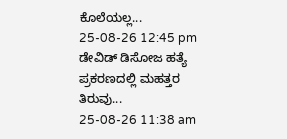ಕೊಲೆಯಲ್ಲ...
25-08-26 12:45 pm
ಡೇವಿಡ್ ಡಿಸೋಜ ಹತ್ಯೆ ಪ್ರಕರಣದಲ್ಲಿ ಮಹತ್ತರ ತಿರುವು...
25-08-26 11:38 am